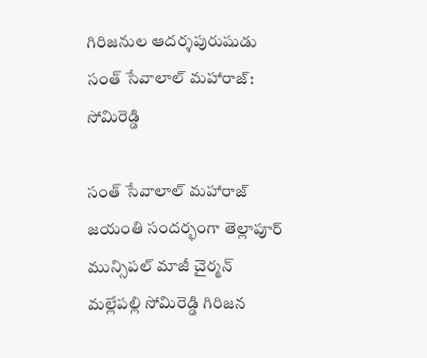గిరిజనుల ఆదర్శపురుషుడు సంత్ సేవాలాల్ మహారాజ్: సోమిరెడ్డి

సంత్ సేవాలాల్ మహారాజ్ జయంతి సందర్భంగా తెల్లాపూర్ మున్సిపల్ మాజీ చైర్మన్ మల్లేపల్లి సోమిరెడ్డి గిరిజన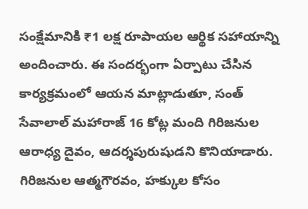సంక్షేమానికి ₹1 లక్ష రూపాయల ఆర్థిక సహాయాన్ని అందించారు. ఈ సందర్భంగా ఏర్పాటు చేసిన కార్యక్రమంలో ఆయన మాట్లాడుతూ, సంత్ సేవాలాల్ మహారాజ్ 16 కోట్ల మంది గిరిజనుల ఆరాధ్య దైవం, ఆదర్శపురుషుడని కొనియాడారు. గిరిజనుల ఆత్మగౌరవం, హక్కుల కోసం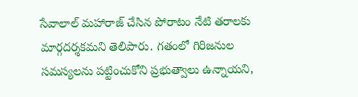సేవాలాల్ మహారాజ్ చేసిన పోరాటం నేటి తరాలకు మార్గదర్శకమని తెలిపారు. గతంలో గిరిజనుల సమస్యలను పట్టించుకోని ప్రభుత్వాలు ఉన్నాయని,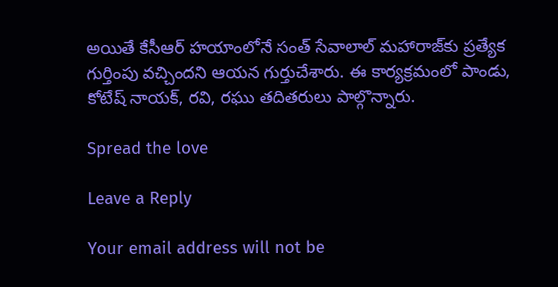అయితే కేసీఆర్ హయాంలోనే సంత్ సేవాలాల్ మహారాజ్‌కు ప్రత్యేక గుర్తింపు వచ్చిందని ఆయన గుర్తుచేశారు. ఈ కార్యక్రమంలో పాండు, కోటేష్ నాయక్, రవి, రఘు తదితరులు పాల్గొన్నారు.

Spread the love

Leave a Reply

Your email address will not be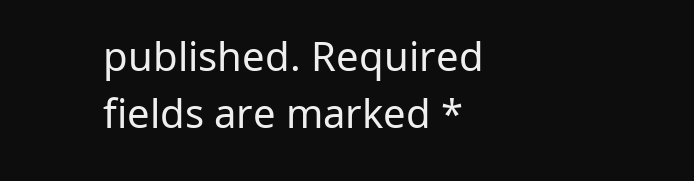published. Required fields are marked *